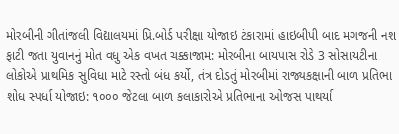મોરબીની ગીતાંજલી વિદ્યાલયમાં પ્રિ.બોર્ડ પરીક્ષા યોજાઇ ટંકારામાં હાઇબીપી બાદ મગજની નશ ફાટી જતા યુવાનનું મોત વધુ એક વખત ચક્કાજામ: મોરબીના બાયપાસ રોડે 3 સોસાયટીના લોકોએ પ્રાથમિક સુવિધા માટે રસ્તો બંધ કર્યો, તંત્ર દોડતું મોરબીમાં રાજ્યકક્ષાની બાળ પ્રતિભા શોધ સ્પર્ધા યોજાઇ: ૧૦૦૦ જેટલા બાળ કલાકારોએ પ્રતિભાના ઓજસ પાથર્યા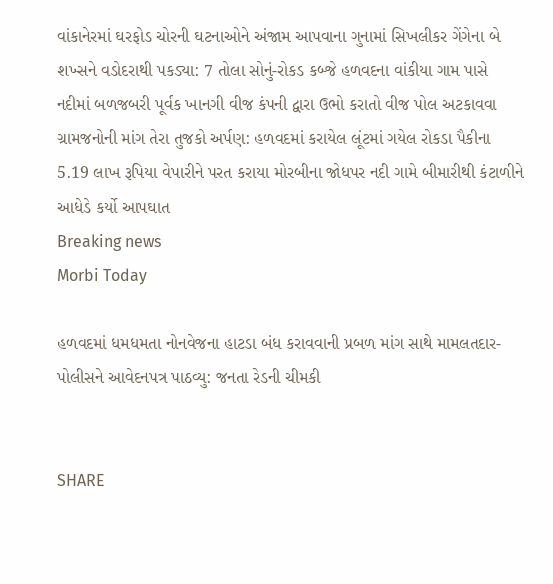વાંકાનેરમાં ઘરફોડ ચોરની ઘટનાઓને અંજામ આપવાના ગુનામાં સિખલીકર ગેંગેના બે શખ્સને વડોદરાથી પકડ્યા: 7 તોલા સોનું-રોકડ કબ્જે હળવદના વાંકીયા ગામ પાસે નદીમાં બળજબરી પૂર્વક ખાનગી વીજ કંપની દ્વારા ઉભો કરાતો વીજ પોલ અટકાવવા ગ્રામજનોની માંગ તેરા તુજકો અર્પણ: હળવદમાં કરાયેલ લૂંટમાં ગયેલ રોકડા પૈકીના 5.19 લાખ રૂપિયા વેપારીને પરત કરાયા મોરબીના જોધપર નદી ગામે બીમારીથી કંટાળીને આધેડે કર્યો આપઘાત
Breaking news
Morbi Today

હળવદમાં ધમધમતા નોનવેજના હાટડા બંધ કરાવવાની પ્રબળ માંગ સાથે મામલતદાર- પોલીસને આવેદનપત્ર પાઠવ્યુ: જનતા રેડની ચીમકી


SHARE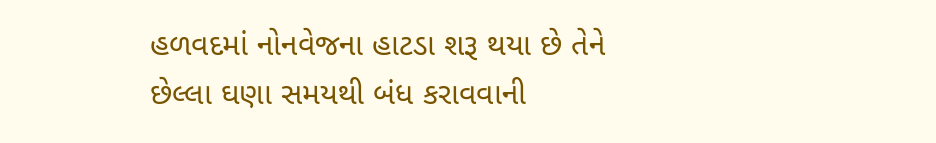હળવદમાં નોનવેજના હાટડા શરૂ થયા છે તેને છેલ્લા ઘણા સમયથી બંધ કરાવવાની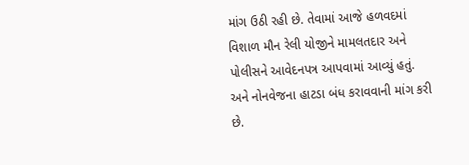માંગ ઉઠી રહી છે. તેવામાં આજે હળવદમાં વિશાળ મૌન રેલી યોજીને મામલતદાર અને પોલીસને આવેદનપત્ર આપવામાં આવ્યું હતું. અને નોનવેજના હાટડા બંધ કરાવવાની માંગ કરી છે.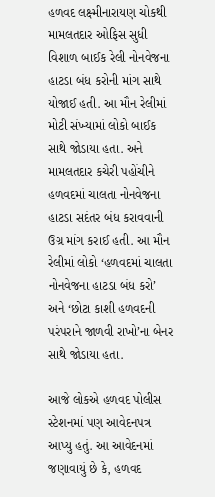હળવદ લક્ષ્મીનારાયણ ચોકથી મામલતદાર ઓફિસ સુધી વિશાળ બાઈક રેલી નોનવેજના હાટડા બંધ કરોની માંગ સાથે યોજાઈ હતી. આ મૌન રેલીમાં મોટી સંખ્યામાં લોકો બાઈક સાથે જોડાયા હતા. અને મામલતદાર કચેરી પહોંચીને હળવદમાં ચાલતા નોનવેજના હાટડા સદંતર બંધ કરાવવાની ઉગ્ર માંગ કરાઈ હતી. આ મૌન રેલીમાં લોકો ‘હળવદમાં ચાલતા નોનવેજના હાટડા બંધ કરો’ અને ‘છોટા કાશી હળવદની પરંપરાને જાળવી રાખો’ના બેનર સાથે જોડાયા હતા.

આજે લોકએ હળવદ પોલીસ સ્ટેશનમાં પણ આવેદનપત્ર આપ્યુ હતું. આ આવેદનમાં જણાવાયું છે કે, હળવદ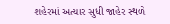શહેરમાં અત્યાર સુધી જાહેર સ્થળે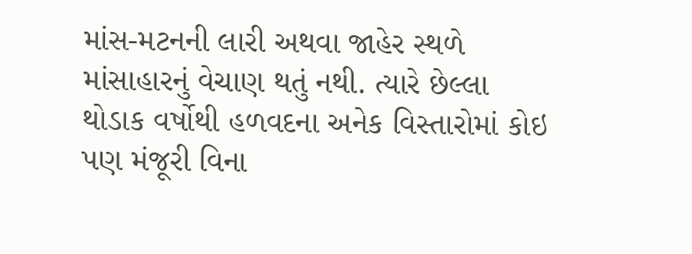માંસ-મટનની લારી અથવા જાહેર સ્થળે માંસાહારનું વેચાણ થતું નથી. ત્યારે છેલ્લા થોડાક વર્ષોથી હળવદના અનેક વિસ્તારોમાં કોઇ પણ મંજૂરી વિના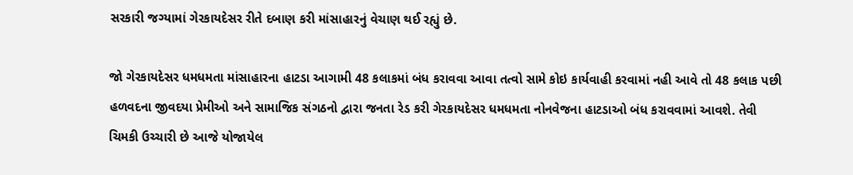સરકારી જગ્યામાં ગેરકાયદેસર રીતે દબાણ કરી માંસાહારનું વેચાણ થઈ રહ્યું છે.

જો ગેરકાયદેસર ધમધમતા માંસાહારના હાટડા આગામી 48 કલાકમાં બંધ કરાવવા આવા તત્વો સામે કોઇ કાર્યવાહી કરવામાં નહી આવે તો 48 કલાક પછી હળવદના જીવદયા પ્રેમીઓ અને સામાજિક સંગઠનો દ્વારા જનતા રેડ કરી ગેરકાયદેસર ધમધમતા નોનવેજના હાટડાઓ બંધ કરાવવામાં આવશે. તેવી ચિમકી ઉચ્ચારી છે આજે યોજાયેલ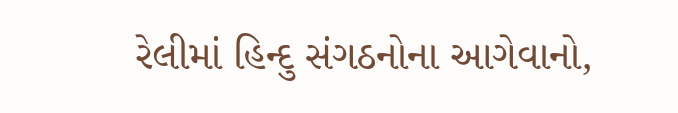રેલીમાં હિન્દુ સંગઠનોના આગેવાનો,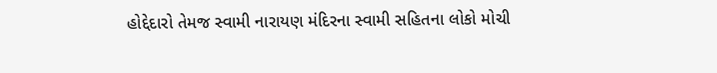હોદ્દેદારો તેમજ સ્વામી નારાયણ મંદિરના સ્વામી સહિતના લોકો મોચી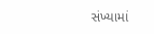સંખ્યામાં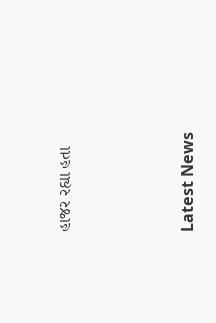હાજર રહ્યા હતા






Latest News